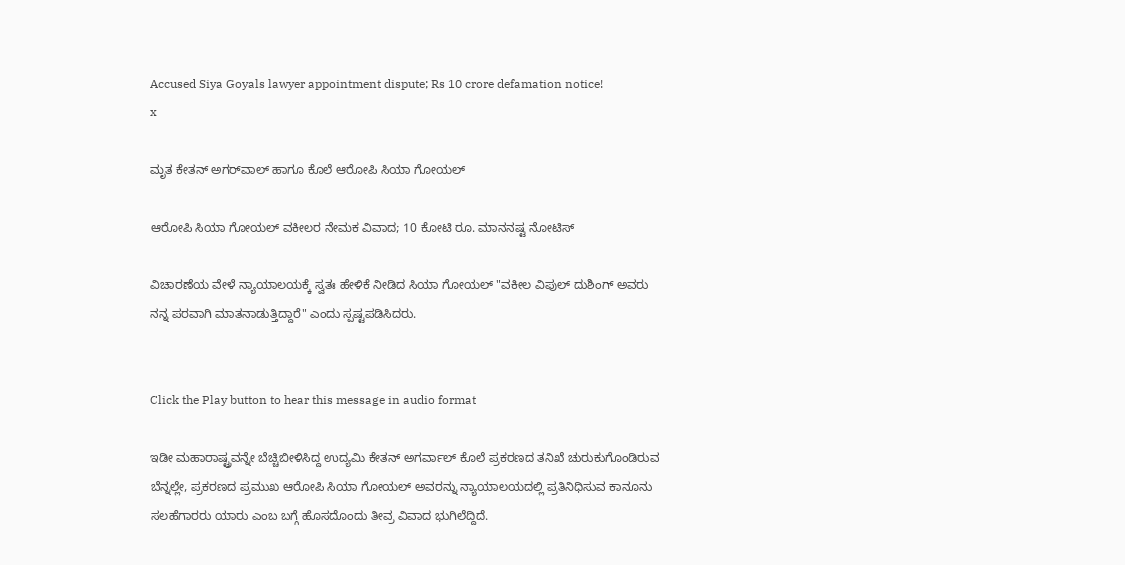Accused Siya Goyals lawyer appointment dispute; Rs 10 crore defamation notice!
x

ಮೃತ ಕೇತನ್‌ ಅಗರ್‌ವಾಲ್‌ ಹಾಗೂ ಕೊಲೆ ಆರೋಪಿ ಸಿಯಾ ಗೋಯಲ್‌

ಆರೋಪಿ ಸಿಯಾ ಗೋಯಲ್ ವಕೀಲರ ನೇಮಕ ವಿವಾದ; 10 ಕೋಟಿ ರೂ. ಮಾನನಷ್ಟ ನೋಟಿಸ್

ವಿಚಾರಣೆಯ ವೇಳೆ ನ್ಯಾಯಾಲಯಕ್ಕೆ ಸ್ವತಃ ಹೇಳಿಕೆ ನೀಡಿದ ಸಿಯಾ ಗೋಯಲ್ "ವಕೀಲ ವಿಪುಲ್ ದುಶಿಂಗ್ ಅವರು ನನ್ನ ಪರವಾಗಿ ಮಾತನಾಡುತ್ತಿದ್ದಾರೆ" ಎಂದು ಸ್ಪಷ್ಟಪಡಿಸಿದರು.


Click the Play button to hear this message in audio format

ಇಡೀ ಮಹಾರಾಷ್ಟ್ರವನ್ನೇ ಬೆಚ್ಚಿಬೀಳಿಸಿದ್ದ ಉದ್ಯಮಿ ಕೇತನ್ ಅಗರ್ವಾಲ್ ಕೊಲೆ ಪ್ರಕರಣದ ತನಿಖೆ ಚುರುಕುಗೊಂಡಿರುವ ಬೆನ್ನಲ್ಲೇ, ಪ್ರಕರಣದ ಪ್ರಮುಖ ಆರೋಪಿ ಸಿಯಾ ಗೋಯಲ್ ಅವರನ್ನು ನ್ಯಾಯಾಲಯದಲ್ಲಿ ಪ್ರತಿನಿಧಿಸುವ ಕಾನೂನು ಸಲಹೆಗಾರರು ಯಾರು ಎಂಬ ಬಗ್ಗೆ ಹೊಸದೊಂದು ತೀವ್ರ ವಿವಾದ ಭುಗಿಲೆದ್ದಿದೆ.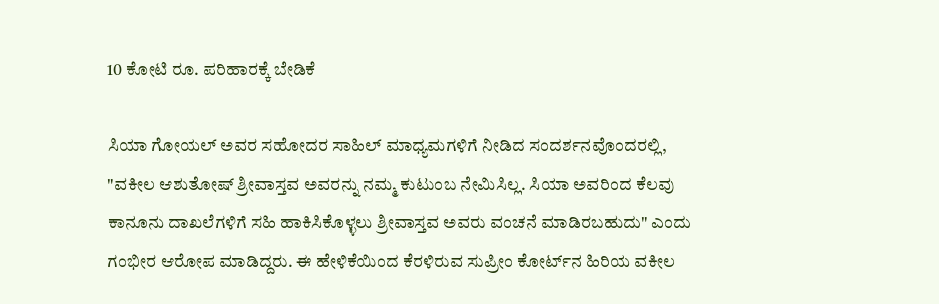10 ಕೋಟಿ ರೂ. ಪರಿಹಾರಕ್ಕೆ ಬೇಡಿಕೆ

ಸಿಯಾ ಗೋಯಲ್ ಅವರ ಸಹೋದರ ಸಾಹಿಲ್ ಮಾಧ್ಯಮಗಳಿಗೆ ನೀಡಿದ ಸಂದರ್ಶನವೊಂದರಲ್ಲಿ, "ವಕೀಲ ಆಶುತೋಷ್ ಶ್ರೀವಾಸ್ತವ ಅವರನ್ನು ನಮ್ಮ ಕುಟುಂಬ ನೇಮಿಸಿಲ್ಲ. ಸಿಯಾ ಅವರಿಂದ ಕೆಲವು ಕಾನೂನು ದಾಖಲೆಗಳಿಗೆ ಸಹಿ ಹಾಕಿಸಿಕೊಳ್ಳಲು ಶ್ರೀವಾಸ್ತವ ಅವರು ವಂಚನೆ ಮಾಡಿರಬಹುದು" ಎಂದು ಗಂಭೀರ ಆರೋಪ ಮಾಡಿದ್ದರು. ಈ ಹೇಳಿಕೆಯಿಂದ ಕೆರಳಿರುವ ಸುಪ್ರೀಂ ಕೋರ್ಟ್‌ನ ಹಿರಿಯ ವಕೀಲ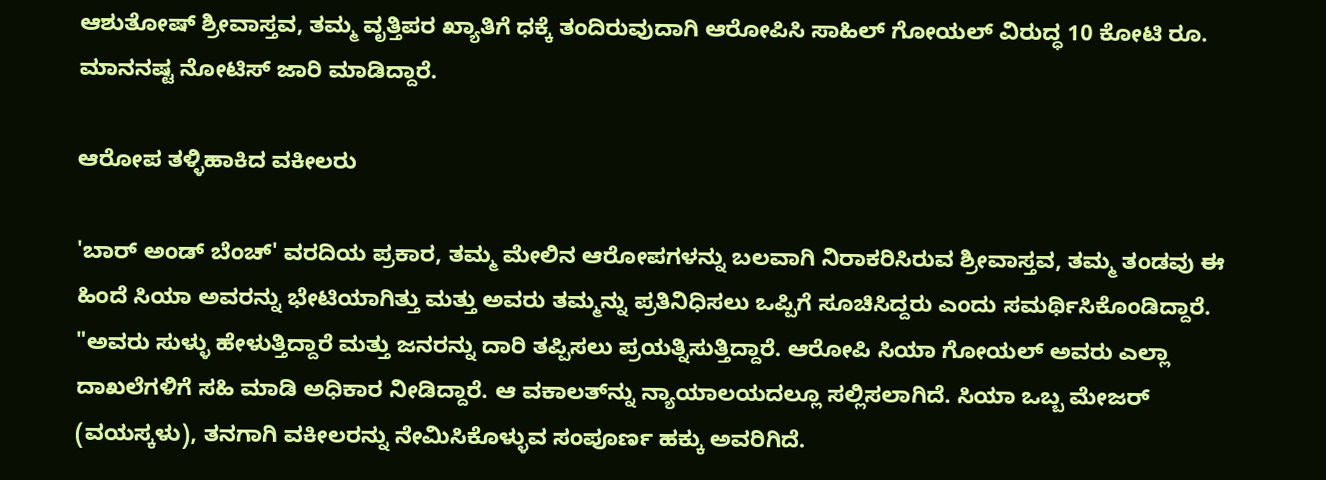ಆಶುತೋಷ್ ಶ್ರೀವಾಸ್ತವ, ತಮ್ಮ ವೃತ್ತಿಪರ ಖ್ಯಾತಿಗೆ ಧಕ್ಕೆ ತಂದಿರುವುದಾಗಿ ಆರೋಪಿಸಿ ಸಾಹಿಲ್ ಗೋಯಲ್ ವಿರುದ್ಧ 10 ಕೋಟಿ ರೂ. ಮಾನನಷ್ಟ ನೋಟಿಸ್ ಜಾರಿ ಮಾಡಿದ್ದಾರೆ.

ಆರೋಪ ತಳ್ಳಿಹಾಕಿದ ವಕೀಲರು

'ಬಾರ್ ಅಂಡ್ ಬೆಂಚ್' ವರದಿಯ ಪ್ರಕಾರ, ತಮ್ಮ ಮೇಲಿನ ಆರೋಪಗಳನ್ನು ಬಲವಾಗಿ ನಿರಾಕರಿಸಿರುವ ಶ್ರೀವಾಸ್ತವ, ತಮ್ಮ ತಂಡವು ಈ ಹಿಂದೆ ಸಿಯಾ ಅವರನ್ನು ಭೇಟಿಯಾಗಿತ್ತು ಮತ್ತು ಅವರು ತಮ್ಮನ್ನು ಪ್ರತಿನಿಧಿಸಲು ಒಪ್ಪಿಗೆ ಸೂಚಿಸಿದ್ದರು ಎಂದು ಸಮರ್ಥಿಸಿಕೊಂಡಿದ್ದಾರೆ. "ಅವರು ಸುಳ್ಳು ಹೇಳುತ್ತಿದ್ದಾರೆ ಮತ್ತು ಜನರನ್ನು ದಾರಿ ತಪ್ಪಿಸಲು ಪ್ರಯತ್ನಿಸುತ್ತಿದ್ದಾರೆ. ಆರೋಪಿ ಸಿಯಾ ಗೋಯಲ್ ಅವರು ಎಲ್ಲಾ ದಾಖಲೆಗಳಿಗೆ ಸಹಿ ಮಾಡಿ ಅಧಿಕಾರ ನೀಡಿದ್ದಾರೆ. ಆ ವಕಾಲತ್‌ನ್ನು ನ್ಯಾಯಾಲಯದಲ್ಲೂ ಸಲ್ಲಿಸಲಾಗಿದೆ. ಸಿಯಾ ಒಬ್ಬ ಮೇಜರ್ (ವಯಸ್ಕಳು), ತನಗಾಗಿ ವಕೀಲರನ್ನು ನೇಮಿಸಿಕೊಳ್ಳುವ ಸಂಪೂರ್ಣ ಹಕ್ಕು ಅವರಿಗಿದೆ.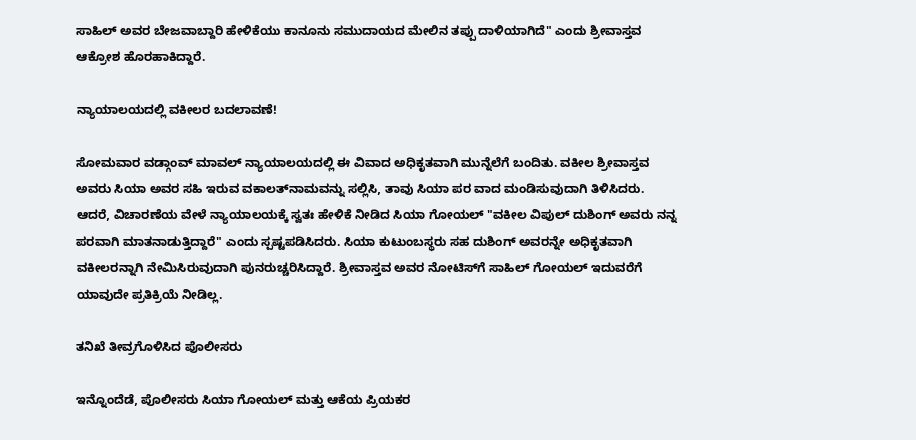ಸಾಹಿಲ್ ಅವರ ಬೇಜವಾಬ್ದಾರಿ ಹೇಳಿಕೆಯು ಕಾನೂನು ಸಮುದಾಯದ ಮೇಲಿನ ತಪ್ಪು ದಾಳಿಯಾಗಿದೆ" ಎಂದು ಶ್ರೀವಾಸ್ತವ ಆಕ್ರೋಶ ಹೊರಹಾಕಿದ್ದಾರೆ.

ನ್ಯಾಯಾಲಯದಲ್ಲಿ ವಕೀಲರ ಬದಲಾವಣೆ!

ಸೋಮವಾರ ವಡ್ಗಾಂವ್ ಮಾವಲ್ ನ್ಯಾಯಾಲಯದಲ್ಲಿ ಈ ವಿವಾದ ಅಧಿಕೃತವಾಗಿ ಮುನ್ನೆಲೆಗೆ ಬಂದಿತು. ವಕೀಲ ಶ್ರೀವಾಸ್ತವ ಅವರು ಸಿಯಾ ಅವರ ಸಹಿ ಇರುವ ವಕಾಲತ್‌ನಾಮವನ್ನು ಸಲ್ಲಿಸಿ, ತಾವು ಸಿಯಾ ಪರ ವಾದ ಮಂಡಿಸುವುದಾಗಿ ತಿಳಿಸಿದರು. ಆದರೆ, ವಿಚಾರಣೆಯ ವೇಳೆ ನ್ಯಾಯಾಲಯಕ್ಕೆ ಸ್ವತಃ ಹೇಳಿಕೆ ನೀಡಿದ ಸಿಯಾ ಗೋಯಲ್ "ವಕೀಲ ವಿಪುಲ್ ದುಶಿಂಗ್ ಅವರು ನನ್ನ ಪರವಾಗಿ ಮಾತನಾಡುತ್ತಿದ್ದಾರೆ" ಎಂದು ಸ್ಪಷ್ಟಪಡಿಸಿದರು. ಸಿಯಾ ಕುಟುಂಬಸ್ಥರು ಸಹ ದುಶಿಂಗ್ ಅವರನ್ನೇ ಅಧಿಕೃತವಾಗಿ ವಕೀಲರನ್ನಾಗಿ ನೇಮಿಸಿರುವುದಾಗಿ ಪುನರುಚ್ಚರಿಸಿದ್ದಾರೆ. ಶ್ರೀವಾಸ್ತವ ಅವರ ನೋಟಿಸ್‌ಗೆ ಸಾಹಿಲ್ ಗೋಯಲ್ ಇದುವರೆಗೆ ಯಾವುದೇ ಪ್ರತಿಕ್ರಿಯೆ ನೀಡಿಲ್ಲ.

ತನಿಖೆ ತೀವ್ರಗೊಳಿಸಿದ ಪೊಲೀಸರು

ಇನ್ನೊಂದೆಡೆ, ಪೊಲೀಸರು ಸಿಯಾ ಗೋಯಲ್ ಮತ್ತು ಆಕೆಯ ಪ್ರಿಯಕರ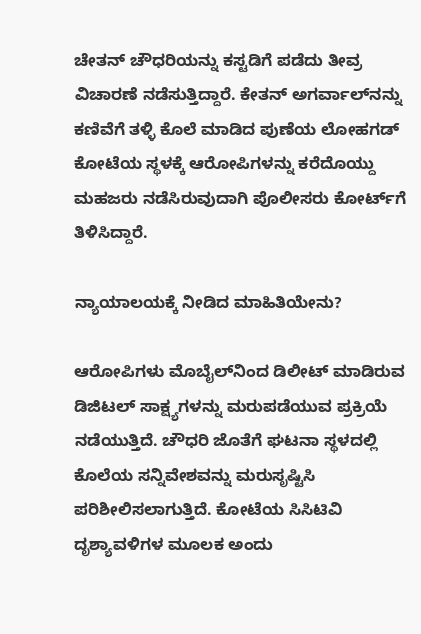ಚೇತನ್ ಚೌಧರಿಯನ್ನು ಕಸ್ಟಡಿಗೆ ಪಡೆದು ತೀವ್ರ ವಿಚಾರಣೆ ನಡೆಸುತ್ತಿದ್ದಾರೆ. ಕೇತನ್ ಅಗರ್ವಾಲ್‌ನನ್ನು ಕಣಿವೆಗೆ ತಳ್ಳಿ ಕೊಲೆ ಮಾಡಿದ ಪುಣೆಯ ಲೋಹಗಡ್ ಕೋಟೆಯ ಸ್ಥಳಕ್ಕೆ ಆರೋಪಿಗಳನ್ನು ಕರೆದೊಯ್ದು ಮಹಜರು ನಡೆಸಿರುವುದಾಗಿ ಪೊಲೀಸರು ಕೋರ್ಟ್‌ಗೆ ತಿಳಿಸಿದ್ದಾರೆ.

ನ್ಯಾಯಾಲಯಕ್ಕೆ ನೀಡಿದ ಮಾಹಿತಿಯೇನು?

ಆರೋಪಿಗಳು ಮೊಬೈಲ್‌ನಿಂದ ಡಿಲೀಟ್ ಮಾಡಿರುವ ಡಿಜಿಟಲ್ ಸಾಕ್ಷ್ಯಗಳನ್ನು ಮರುಪಡೆಯುವ ಪ್ರಕ್ರಿಯೆ ನಡೆಯುತ್ತಿದೆ. ಚೌಧರಿ ಜೊತೆಗೆ ಘಟನಾ ಸ್ಥಳದಲ್ಲಿ ಕೊಲೆಯ ಸನ್ನಿವೇಶವನ್ನು ಮರುಸೃಷ್ಟಿಸಿ ಪರಿಶೀಲಿಸಲಾಗುತ್ತಿದೆ. ಕೋಟೆಯ ಸಿಸಿಟಿವಿ ದೃಶ್ಯಾವಳಿಗಳ ಮೂಲಕ ಅಂದು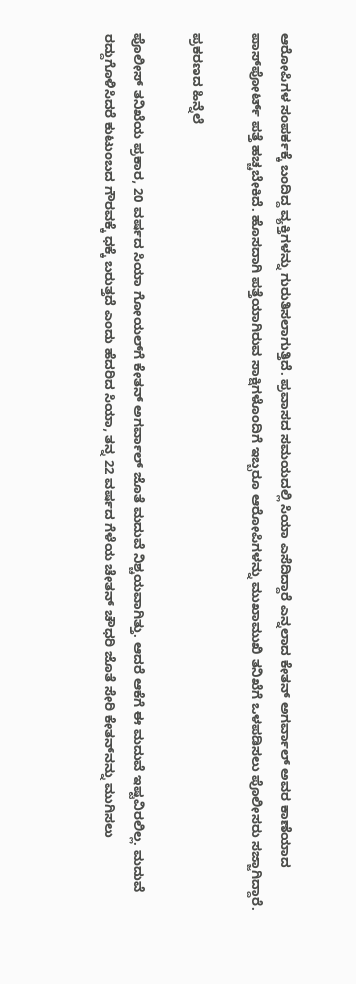ಆರೋಪಿಗಳ ಸಂಪರ್ಕಕ್ಕೆ ಬಂದಿದ್ದ ವ್ಯಕ್ತಿಗಳನ್ನು ಗುರುತಿಸಲಾಗುತ್ತಿದೆ. ಪ್ರವಾಸದ ಸಮಯದಲ್ಲಿ ಸಿಯಾ ಎಸೆದಿದ್ದಾರೆ ಎನ್ನಲಾದ ಕೇತನ್ ಅಗರ್ವಾಲ್ ಅವರ ಕಾಣೆಯಾದ ಪಾಸ್‌ಪೋರ್ಟ್ ಪತ್ತೆ ಹಚ್ಚಬೇಕಿದೆ. ಹೊಸದಾಗಿ ಪತ್ತೆಯಾಗಿರುವ ಸಾಕ್ಷಿಗಳೊಂದಿಗೆ ಇಬ್ಬರೂ ಆರೋಪಿಗಳನ್ನು ಮುಖಾಮುಖಿ ತನಿಖೆಗೆ ಒಳಪಡಿಸಲು ಪೊಲೀಸರು ಸಜ್ಜಾಗಿದ್ದಾರೆ.

ಪ್ರಕರಣದ ಹಿನ್ನೆಲೆ

ಪೊಲೀಸ್ ತನಿಖೆಯ ಪ್ರಕಾರ, 20 ವರ್ಷದ ಸಿಯಾ ಗೋಯಲ್‌ಗೆ ಕೇತನ್ ಅಗರ್ವಾಲ್ ಜೊತೆ ಮದುವೆ ನಿಶ್ಚಯವಾಗಿತ್ತು. ಆದರೆ ಆಕೆಗೆ ಈ ಮದುವೆ ಇಷ್ಟವಿರಲಿಲ್ಲ. ಮದುವೆ ರದ್ದುಗೊಳಿಸಿದರೆ ಕುಟುಂಬದ ಗೌರವಕ್ಕೆ ಧಕ್ಕೆ ಬರುತ್ತದೆ ಎಂದು ಹೆದರಿದ ಸಿಯಾ, ತನ್ನ 22 ವರ್ಷದ ಗೆಳೆಯ ಚೇತನ್ ಚೌಧರಿ ಜೊತೆ ಸೇರಿ ಕೇತನ್‌ನನ್ನು ಮುಗಿಸಲು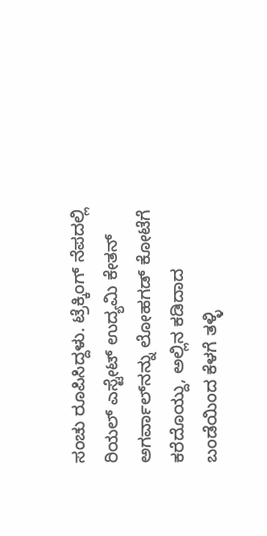ಸಂಚು ರೂಪಿಸಿದ್ದಳು. ಟ್ರೆಕ್ಕಿಂಗ್ ನೆಪದಲ್ಲಿ ರಿಯಲ್ ಎಸ್ಟೇಟ್ ಉದ್ಯಮಿ ಕೇತನ್ ಅಗರ್ವಾಲ್‌ನನ್ನು ಲೋಹಗಡ್ ಕೋಟೆಗೆ ಕರೆದೊಯ್ದು, ಅಲ್ಲಿನ ಕಡಿದಾದ ಬಂಡೆಯಿಂದ ಕೆಳಗೆ ತಳ್ಳಿ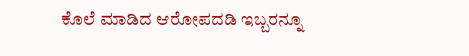ಕೊಲೆ ಮಾಡಿದ ಆರೋಪದಡಿ ಇಬ್ಬರನ್ನೂ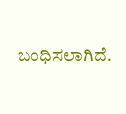ಬಂಧಿಸಲಾಗಿದೆ.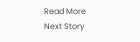Read More
Next Story